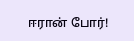ஈரான் போர்!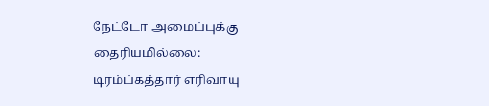நேட்டோ அமைப்புக்கு தைரியமில்லை: டிரம்ப்கத்தார் எரிவாயு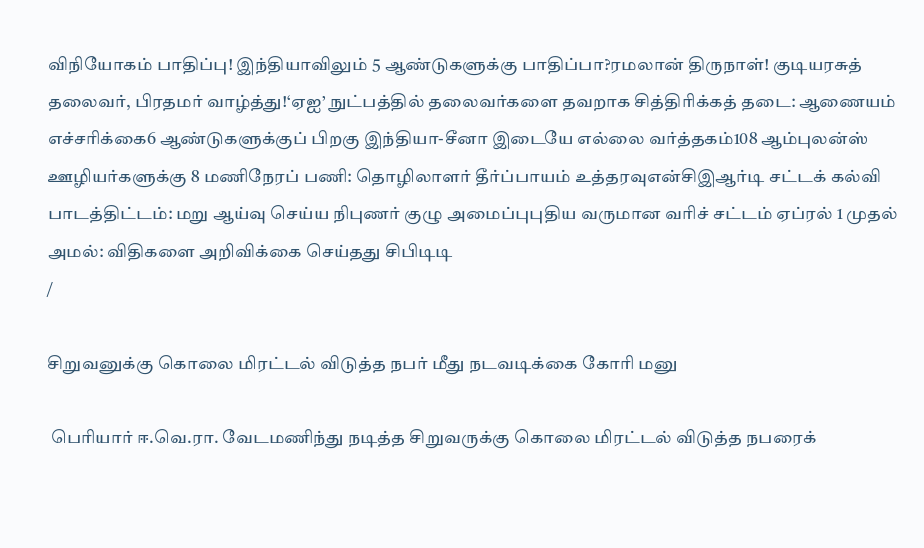விநியோகம் பாதிப்பு! இந்தியாவிலும் 5 ஆண்டுகளுக்கு பாதிப்பா?ரமலான் திருநாள்! குடியரசுத் தலைவர், பிரதமர் வாழ்த்து!‘ஏஐ’ நுட்பத்தில் தலைவர்களை தவறாக சித்திரிக்கத் தடை: ஆணையம் எச்சரிக்கை6 ஆண்டுகளுக்குப் பிறகு இந்தியா-சீனா இடையே எல்லை வர்த்தகம்108 ஆம்புலன்ஸ் ஊழியர்களுக்கு 8 மணிநேரப் பணி: தொழிலாளர் தீர்ப்பாயம் உத்தரவுஎன்சிஇஆர்டி சட்டக் கல்வி பாடத்திட்டம்: மறு ஆய்வு செய்ய நிபுணர் குழு அமைப்புபுதிய வருமான வரிச் சட்டம் ஏப்ரல் 1 முதல் அமல்: விதிகளை அறிவிக்கை செய்தது சிபிடிடி
/

சிறுவனுக்கு கொலை மிரட்டல் விடுத்த நபர் மீது நடவடிக்கை கோரி மனு

 பெரியார் ஈ.வெ.ரா. வேடமணிந்து நடித்த சிறுவருக்கு கொலை மிரட்டல் விடுத்த நபரைக்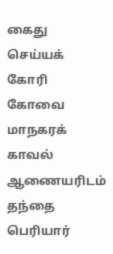கைது செய்யக் கோரி கோவை மாநகரக் காவல் ஆணையரிடம் தந்தை பெரியார்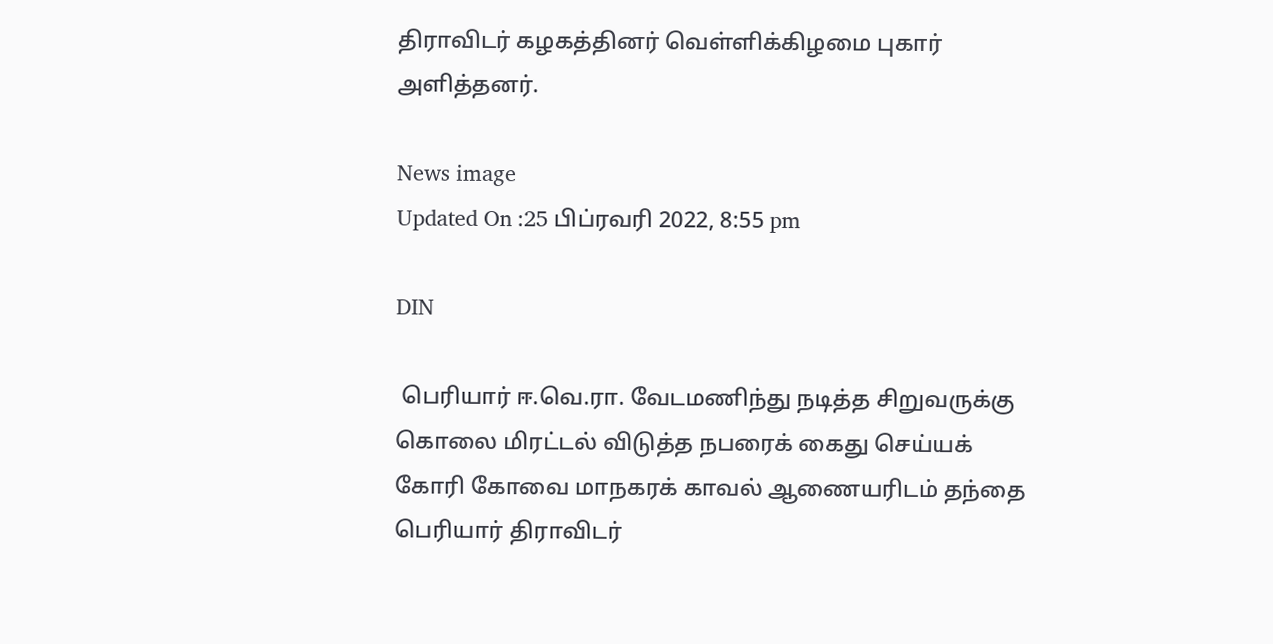திராவிடர் கழகத்தினர் வெள்ளிக்கிழமை புகார் அளித்தனர்.

News image
Updated On :25 பிப்ரவரி 2022, 8:55 pm

DIN

 பெரியார் ஈ.வெ.ரா. வேடமணிந்து நடித்த சிறுவருக்கு கொலை மிரட்டல் விடுத்த நபரைக் கைது செய்யக் கோரி கோவை மாநகரக் காவல் ஆணையரிடம் தந்தை பெரியார் திராவிடர்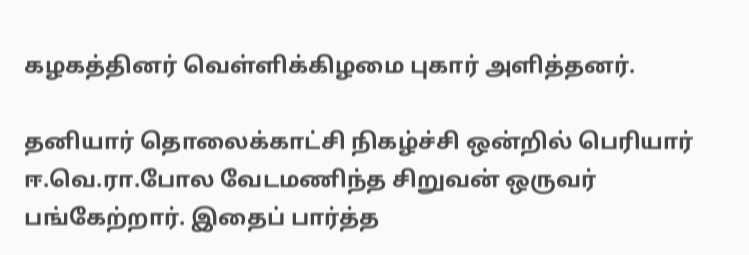கழகத்தினர் வெள்ளிக்கிழமை புகார் அளித்தனர்.

தனியார் தொலைக்காட்சி நிகழ்ச்சி ஒன்றில் பெரியார் ஈ.வெ.ரா.போல வேடமணிந்த சிறுவன் ஒருவர் பங்கேற்றார். இதைப் பார்த்த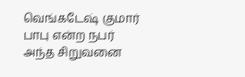வெங்கடேஷ் குமார் பாபு என்ற நபர் அந்த சிறுவனை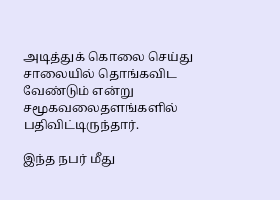அடித்துக் கொலை செய்து சாலையில் தொங்கவிட வேண்டும் என்று சமூகவலைதளங்களில் பதிவிட்டிருந்தார்.

இந்த நபர் மீது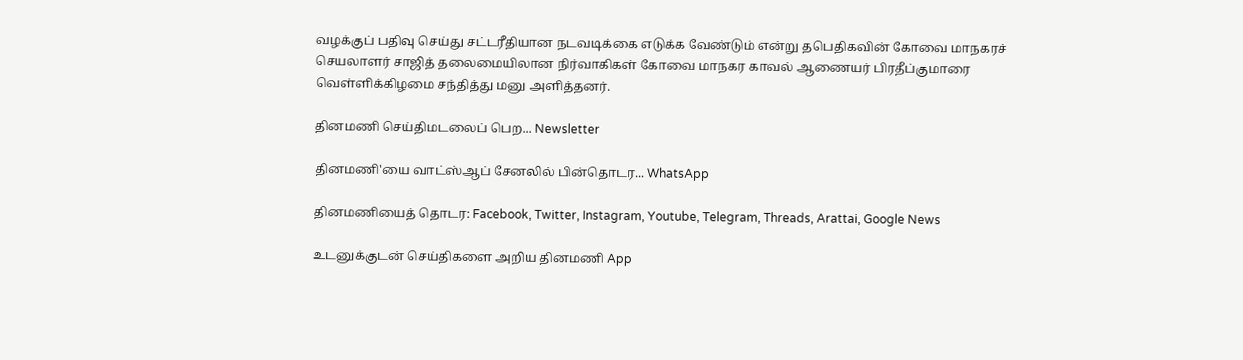வழக்குப் பதிவு செய்து சட்டரீதியான நடவடிக்கை எடுக்க வேண்டும் என்று தபெதிகவின் கோவை மாநகரச் செயலாளர் சாஜித் தலைமையிலான நிர்வாகிகள் கோவை மாநகர காவல் ஆணையர் பிரதீப்குமாரை வெள்ளிக்கிழமை சந்தித்து மனு அளித்தனர்.

தினமணி செய்திமடலைப் பெற... Newsletter

தினமணி'யை வாட்ஸ்ஆப் சேனலில் பின்தொடர... WhatsApp

தினமணியைத் தொடர: Facebook, Twitter, Instagram, Youtube, Telegram, Threads, Arattai, Google News

உடனுக்குடன் செய்திகளை அறிய தினமணி App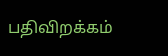பதிவிறக்கம்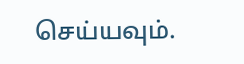செய்யவும்.